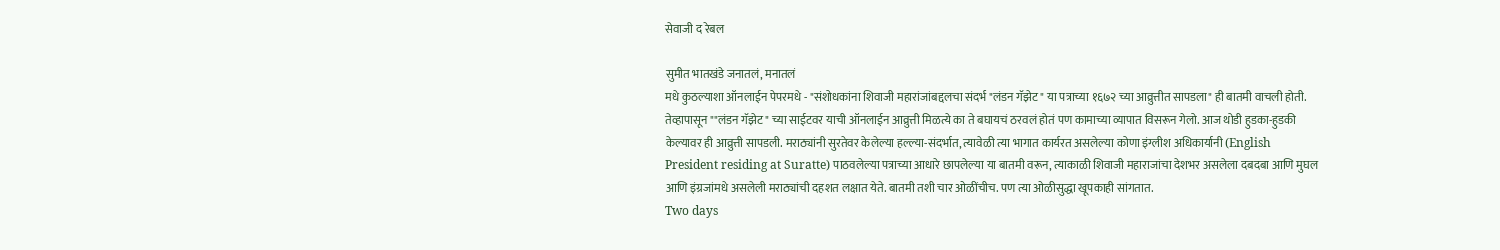सेवाजी द रेबल

सुमीत भातखंडे जनातलं, मनातलं
मधे कुठल्याशा ऑनलाईन पेपरमधे - "संशोधकांना शिवाजी महारांजांबद्दलचा संदर्भ "लंडन गॅझेट" या पत्राच्या १६७२ च्या आव्रुत्तीत सापडला" ही बातमी वाचली होती. तेव्हापासून ""लंडन गॅझेट" च्या साईटवर याची ऑनलाईन आव्रुत्ती मिळत्ये का ते बघायचं ठरवलं होतं पण कामाच्या व्यापात विसरून गेलो. आज थोडी हुडका-हुडकी केल्यावर ही आव्रुत्ती सापडली. मराठ्यांनी सुरतेवर केलेल्या हल्ल्या-संदर्भात, त्यावेळी त्या भागात कार्यरत असलेल्या कोणा इंग्लीश अधिकार्यानी (English President residing at Suratte) पाठवलेल्या पत्राच्या आधारे छापलेल्या या बातमी वरून, त्याकाळी शिवाजी महाराजांचा देशभर असलेला दबदबा आणि मुघल आणि इंग्रजांमधे असलेली मराठ्यांची दहशत लक्षात येते. बातमी तशी चार ओळींचीच. पण त्या ओळीसुद्धा खूपकाही सांगतात.
Two days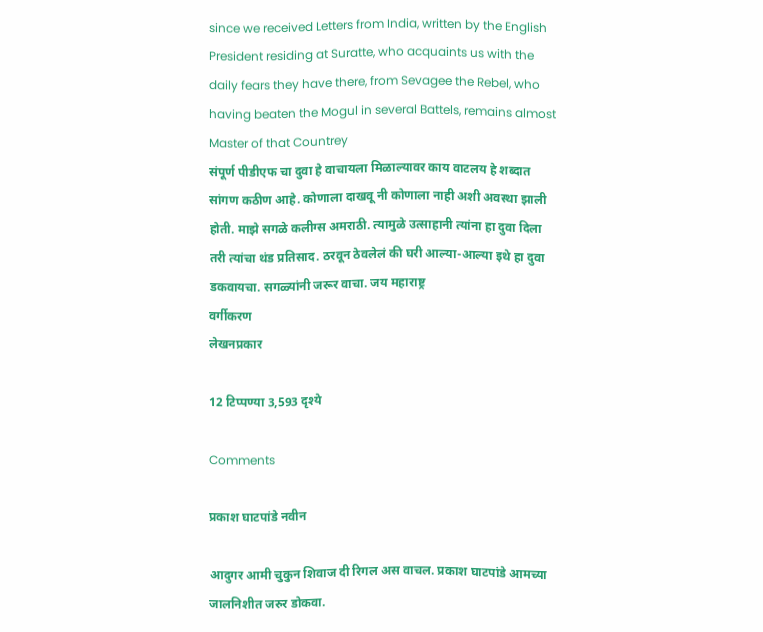since we received Letters from India, written by the English President residing at Suratte, who acquaints us with the daily fears they have there, from Sevagee the Rebel, who having beaten the Mogul in several Battels, remains almost Master of that Countrey
संपूर्ण पीडीएफ चा दुवा हे वाचायला मिळाल्यावर काय वाटलय हे शब्दात सांगण कठीण आहे. कोणाला दाखवू नी कोणाला नाही अशी अवस्था झाली होती. माझे सगळे कलीग्स अमराठी. त्यामुळे उत्साहानी त्यांना हा दुवा दिला तरी त्यांचा थंड प्रतिसाद. ठरवून ठेवलेलं की घरी आल्या-आल्या इथे हा दुवा डकवायचा. सगळ्यांनी जरूर वाचा. जय महाराष्ट्र
वर्गीकरण
लेखनप्रकार

12 टिप्पण्या 3,593 दृश्ये

Comments

प्रकाश घाटपांडे नवीन

आदुगर आमी चुकुन शिवाज दी रिगल अस वाचल. प्रकाश घाटपांडे आमच्या जालनिशीत जरुर डोकवा.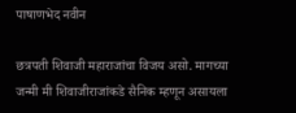पाषाणभेद नवीन

छत्रपती शिवाजी महाराजांचा विजय असो. मागच्या जन्मी मी शिवाजीराजांकडे सैनिक म्हणून असायला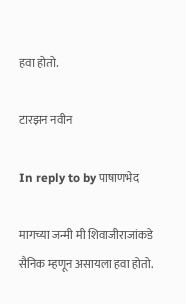हवा होतो.

टारझन नवीन

In reply to by पाषाणभेद

मागच्या जन्मी मी शिवाजीराजांकडे सैनिक म्हणून असायला हवा होतो.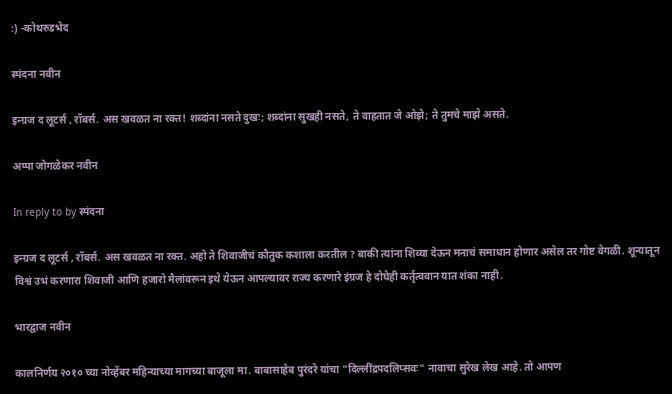:) -कोथरुडभेद

स्पंदना नवीन

इन्ग्रज द लूटर्स , रॉबर्स. अस खवळत ना रक्त! शब्दांना नसते दुखः; शब्दांना सुखही नसते, ते वाहतात जे ओझे; ते तुमचे माझे असते.

अप्पा जोगळेकर नवीन

In reply to by स्पंदना

इन्ग्रज द लूटर्स , रॉबर्स. अस खवळत ना रक्त. अहो ते शिवाजीचं कौतुक कशाला करतील ? बाकी त्यांना शिव्या देऊन मनाचं समाधान होणार असेल तर गोष्ट वेगळी. शून्यातून विश्वं उभं करणारा शिवाजी आणि हजारो मैलांवरून इथे येऊन आपल्यावर राज्य करणारे इंग्रज हे दोघेही कर्तृत्ववान यात शंका नाही.

भारद्वाज नवीन

कालनिर्णय २०१० च्या नोव्हेंबर महिन्याच्या मागच्या बाजूला मा. बाबासाहेब पुरंदरे यांचा "दिल्लींद्रपदलिप्सवः" नावाचा सुरेख लेख आहे. तो आपण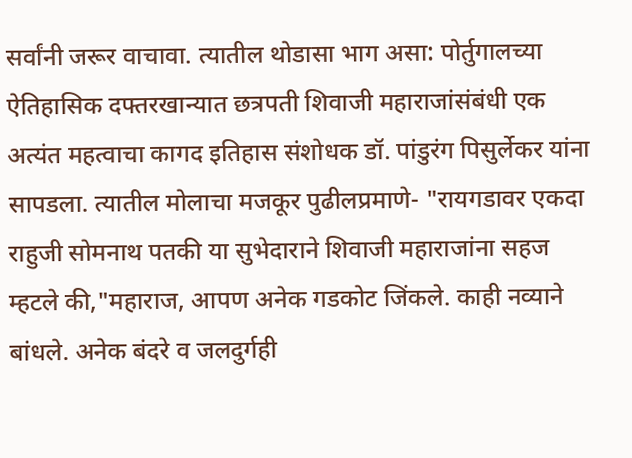सर्वांनी जरूर वाचावा. त्यातील थोडासा भाग असा: पोर्तुगालच्या ऐतिहासिक दफ्तरखान्यात छत्रपती शिवाजी महाराजांसंबंधी एक अत्यंत महत्वाचा कागद इतिहास संशोधक डॉ. पांडुरंग पिसुर्लेकर यांना सापडला. त्यातील मोलाचा मजकूर पुढीलप्रमाणे- "रायगडावर एकदा राहुजी सोमनाथ पतकी या सुभेदाराने शिवाजी महाराजांना सहज म्हटले की,"महाराज, आपण अनेक गडकोट जिंकले. काही नव्याने बांधले. अनेक बंदरे व जलदुर्गही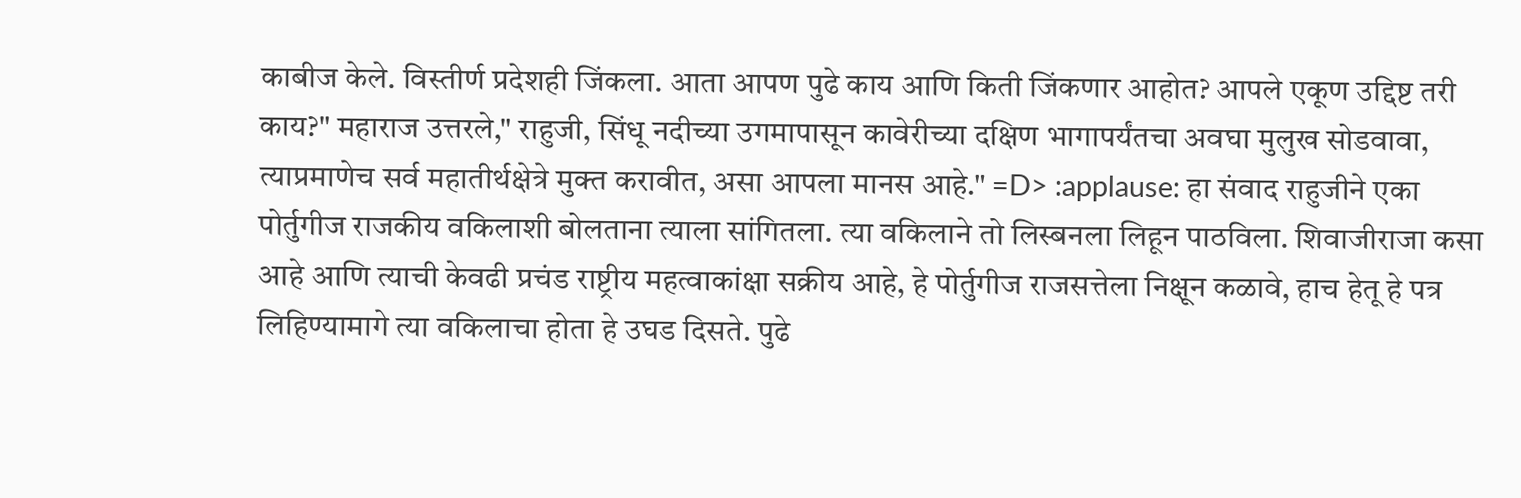काबीज केले. विस्तीर्ण प्रदेशही जिंकला. आता आपण पुढे काय आणि किती जिंकणार आहोत? आपले एकूण उद्दिष्ट तरी काय?" महाराज उत्तरले," राहुजी, सिंधू नदीच्या उगमापासून कावेरीच्या दक्षिण भागापर्यंतचा अवघा मुलुख सोडवावा, त्याप्रमाणेच सर्व महातीर्थक्षेत्रे मुक्त करावीत, असा आपला मानस आहे." =D> :applause: हा संवाद राहुजीने एका पोर्तुगीज राजकीय वकिलाशी बोलताना त्याला सांगितला. त्या वकिलाने तो लिस्बनला लिहून पाठविला. शिवाजीराजा कसा आहे आणि त्याची केवढी प्रचंड राष्ट्रीय महत्वाकांक्षा सक्रीय आहे, हे पोर्तुगीज राजसत्तेला निक्षून कळावे, हाच हेतू हे पत्र लिहिण्यामागे त्या वकिलाचा होता हे उघड दिसते. पुढे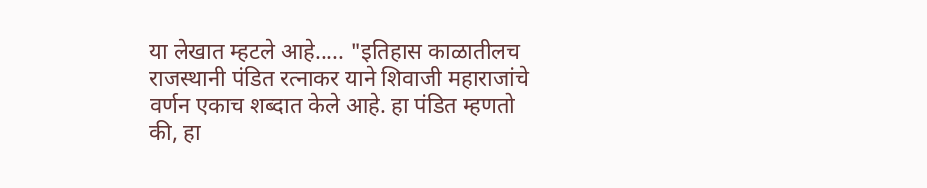या लेखात म्हटले आहे..... "इतिहास काळातीलच राजस्थानी पंडित रत्नाकर याने शिवाजी महाराजांचे वर्णन एकाच शब्दात केले आहे. हा पंडित म्हणतो की, हा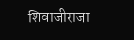शिवाजीराजा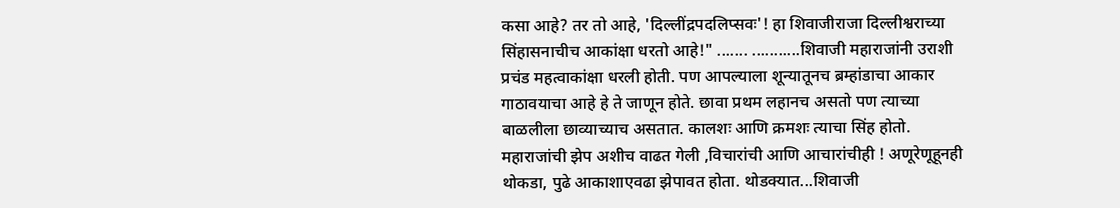कसा आहे? तर तो आहे, 'दिल्लींद्रपदलिप्सवः'! हा शिवाजीराजा दिल्लीश्वराच्या सिंहासनाचीच आकांक्षा धरतो आहे!" ....... ...........शिवाजी महाराजांनी उराशी प्रचंड महत्वाकांक्षा धरली होती. पण आपल्याला शून्यातूनच ब्रम्हांडाचा आकार गाठावयाचा आहे हे ते जाणून होते. छावा प्रथम लहानच असतो पण त्याच्या बाळलीला छाव्याच्याच असतात. कालशः आणि क्रमशः त्याचा सिंह होतो. महाराजांची झेप अशीच वाढत गेली ,विचारांची आणि आचारांचीही ! अणूरेणूहूनही थोकडा, पुढे आकाशाएवढा झेपावत होता. थोडक्यात...शिवाजी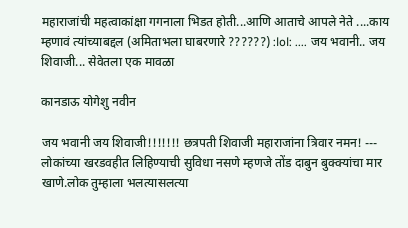महाराजांची महत्वाकांक्षा गगनाला भिडत होती...आणि आताचे आपले नेते ....काय म्हणावं त्यांच्याबद्दल (अमिताभला घाबरणारे ??????) :lol: .... जय भवानी.. जय शिवाजी... सेवेतला एक मावळा

कानडाऊ योगेशु नवीन

जय भवानी जय शिवाजी!!!!!!! छत्रपती शिवाजी महाराजांना त्रिवार नमन! --- लोकांच्या खरडवहीत लिहिण्याची सुविधा नसणे म्हणजे तोंड दाबुन बुक्क्यांचा मार खाणे.लोक तुम्हाला भलत्यासलत्या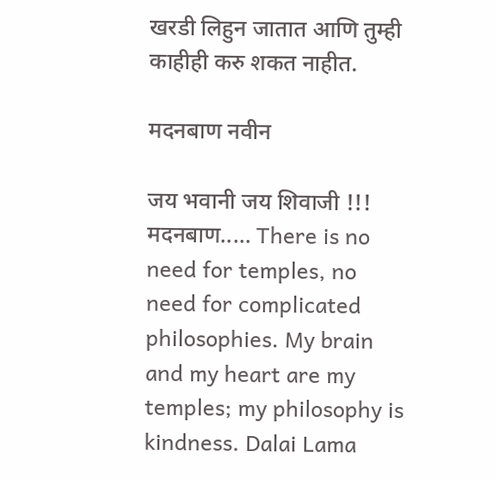खरडी लिहुन जातात आणि तुम्ही काहीही करु शकत नाहीत.

मदनबाण नवीन

जय भवानी जय शिवाजी !!! मदनबाण..... There is no need for temples, no need for complicated philosophies. My brain and my heart are my temples; my philosophy is kindness. Dalai Lama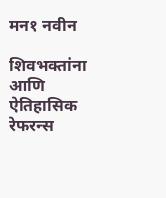मन१ नवीन

शिवभक्तांना आणि ऐतिहासिक रेफरन्स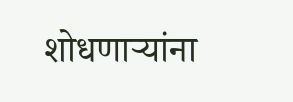शोधणार्‍यांना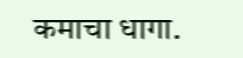कमाचा धागा.